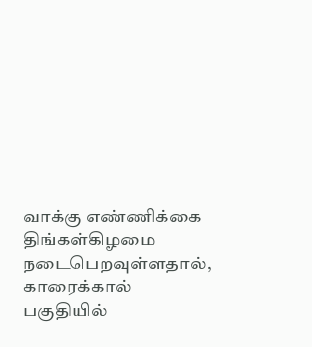வாக்கு எண்ணிக்கை திங்கள்கிழமை நடைபெறவுள்ளதால், காரைக்கால் பகுதியில்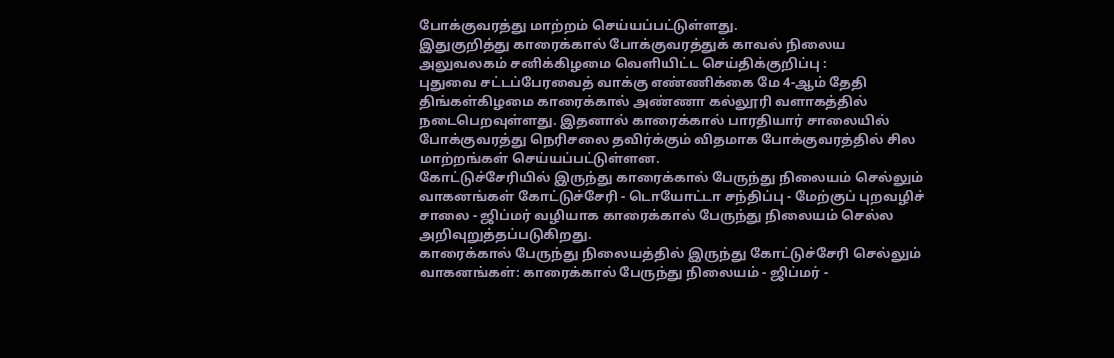போக்குவரத்து மாற்றம் செய்யப்பட்டுள்ளது.
இதுகுறித்து காரைக்கால் போக்குவரத்துக் காவல் நிலைய அலுவலகம் சனிக்கிழமை வெளியிட்ட செய்திக்குறிப்பு :
புதுவை சட்டப்பேரவைத் வாக்கு எண்ணிக்கை மே 4-ஆம் தேதி திங்கள்கிழமை காரைக்கால் அண்ணா கல்லூரி வளாகத்தில் நடைபெறவுள்ளது. இதனால் காரைக்கால் பாரதியார் சாலையில் போக்குவரத்து நெரிசலை தவிர்க்கும் விதமாக போக்குவரத்தில் சில மாற்றங்கள் செய்யப்பட்டுள்ளன.
கோட்டுச்சேரியில் இருந்து காரைக்கால் பேருந்து நிலையம் செல்லும் வாகனங்கள் கோட்டுச்சேரி - டொயோட்டா சந்திப்பு - மேற்குப் புறவழிச் சாலை - ஜிப்மர் வழியாக காரைக்கால் பேருந்து நிலையம் செல்ல அறிவுறுத்தப்படுகிறது.
காரைக்கால் பேருந்து நிலையத்தில் இருந்து கோட்டுச்சேரி செல்லும் வாகனங்கள்: காரைக்கால் பேருந்து நிலையம் - ஜிப்மர் -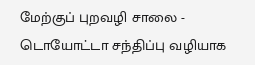மேற்குப் புறவழி சாலை - டொயோட்டா சந்திப்பு வழியாக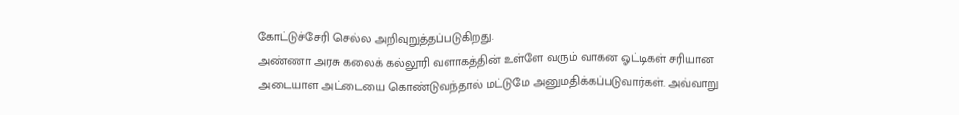கோட்டுச்சேரி செல்ல அறிவுறுத்தப்படுகிறது.
அண்ணா அரசு கலைக் கல்லூரி வளாகத்தின் உள்ளே வரும் வாகன ஓட்டிகள் சரியான அடையாள அட்டையை கொண்டுவந்தால் மட்டுமே அனுமதிக்கப்படுவார்கள். அவ்வாறு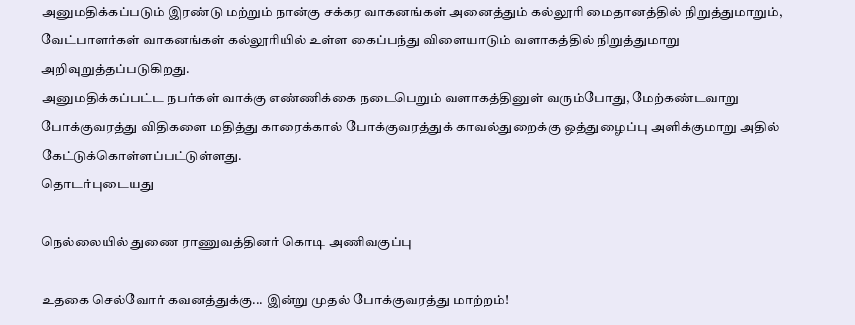அனுமதிக்கப்படும் இரண்டு மற்றும் நான்கு சக்கர வாகனங்கள் அனைத்தும் கல்லூரி மைதானத்தில் நிறுத்துமாறும், வேட்பாளர்கள் வாகனங்கள் கல்லூரியில் உள்ள கைப்பந்து விளையாடும் வளாகத்தில் நிறுத்துமாறு அறிவுறுத்தப்படுகிறது.
அனுமதிக்கப்பட்ட நபர்கள் வாக்கு எண்ணிக்கை நடைபெறும் வளாகத்தினுள் வரும்போது, மேற்கண்டவாறு போக்குவரத்து விதிகளை மதித்து காரைக்கால் போக்குவரத்துக் காவல்துறைக்கு ஒத்துழைப்பு அளிக்குமாறு அதில் கேட்டுக்கொள்ளப்பட்டுள்ளது.
தொடர்புடையது

நெல்லையில் துணை ராணுவத்தினர் கொடி அணிவகுப்பு

உதகை செல்வோர் கவனத்துக்கு... இன்று முதல் போக்குவரத்து மாற்றம்!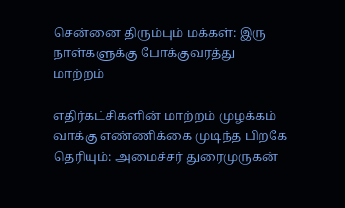சென்னை திரும்பும் மக்கள்: இரு நாள்களுக்கு போக்குவரத்து மாற்றம்

எதிர்கட்சிகளின் மாற்றம் முழக்கம் வாக்கு எண்ணிக்கை முடிந்த பிறகே தெரியும்: அமைச்சர் துரைமுருகன்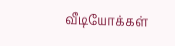வீடியோக்கள்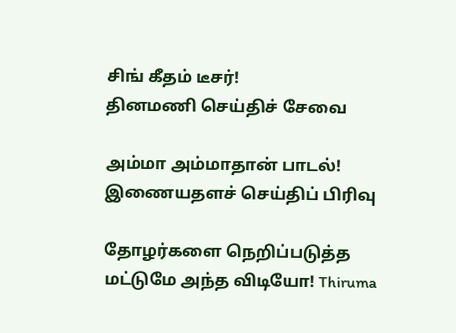சிங் கீதம் டீசர்!
தினமணி செய்திச் சேவை

அம்மா அம்மாதான் பாடல்!
இணையதளச் செய்திப் பிரிவு

தோழர்களை நெறிப்படுத்த மட்டுமே அந்த விடியோ! Thiruma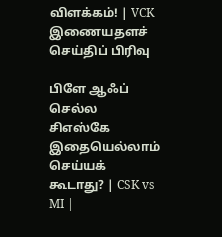விளக்கம்! | VCK
இணையதளச் செய்திப் பிரிவு

பிளே ஆஃப் செல்ல சிஎஸ்கே இதையெல்லாம் செய்யக் கூடாது? | CSK vs MI |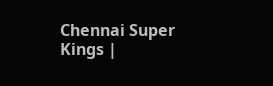Chennai Super Kings |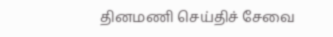தினமணி செய்திச் சேவை